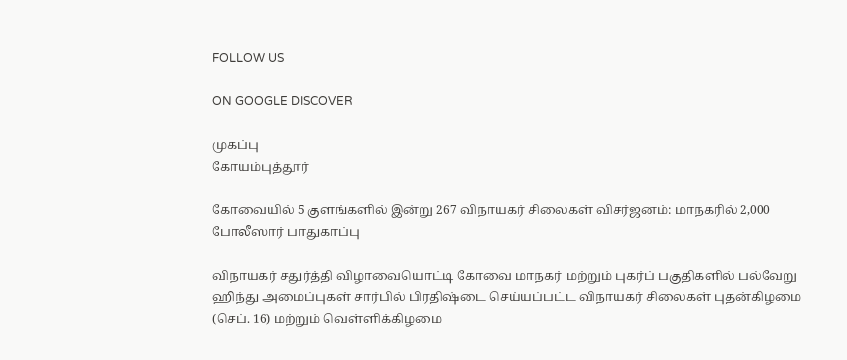FOLLOW US

ON GOOGLE DISCOVER

முகப்பு
கோயம்புத்தூர்

கோவையில் 5 குளங்களில் இன்று 267 விநாயகர் சிலைகள் விசர்ஜனம்: மாநகரில் 2,000 போலீஸார் பாதுகாப்பு

விநாயகர் சதுர்த்தி விழாவையொட்டி கோவை மாநகர் மற்றும் புகர்ப் பகுதிகளில் பல்வேறு ஹிந்து அமைப்புகள் சார்பில் பிரதிஷ்டை செய்யப்பட்ட விநாயகர் சிலைகள் புதன்கிழமை (செப். 16) மற்றும் வெள்ளிக்கிழமை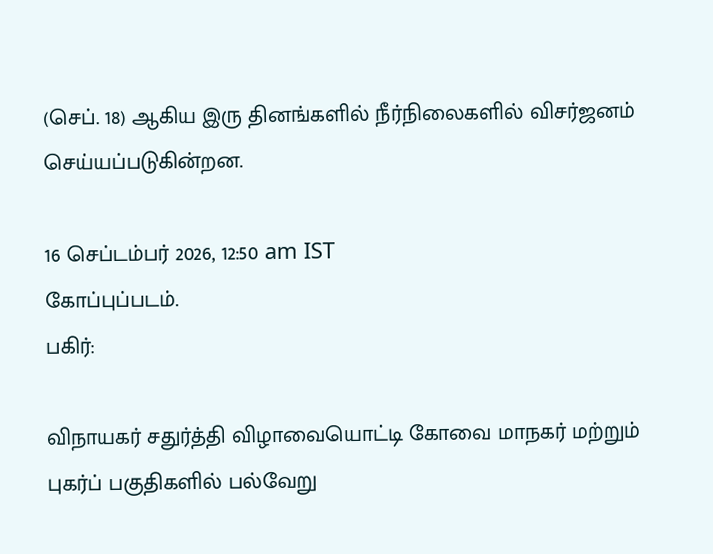(செப். 18) ஆகிய இரு தினங்களில் நீர்நிலைகளில் விசர்ஜனம் செய்யப்படுகின்றன.

16 செப்டம்பர் 2026, 12:50 am IST
கோப்புப்படம்.
பகிர்:

விநாயகர் சதுர்த்தி விழாவையொட்டி கோவை மாநகர் மற்றும் புகர்ப் பகுதிகளில் பல்வேறு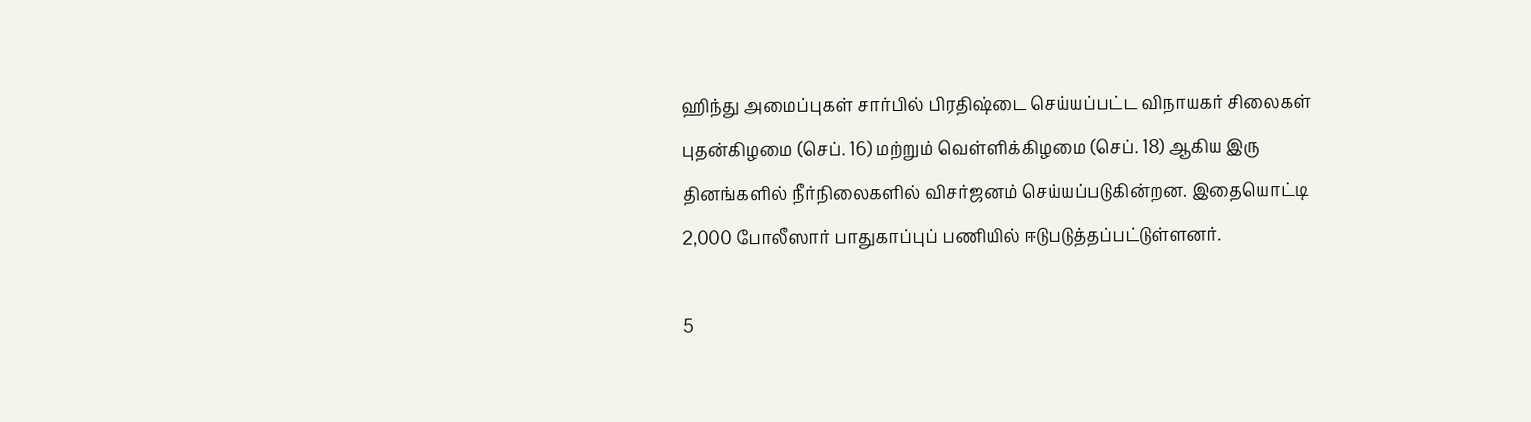ஹிந்து அமைப்புகள் சார்பில் பிரதிஷ்டை செய்யப்பட்ட விநாயகர் சிலைகள் புதன்கிழமை (செப். 16) மற்றும் வெள்ளிக்கிழமை (செப். 18) ஆகிய இரு தினங்களில் நீர்நிலைகளில் விசர்ஜனம் செய்யப்படுகின்றன. இதையொட்டி 2,000 போலீஸார் பாதுகாப்புப் பணியில் ஈடுபடுத்தப்பட்டுள்ளனர்.

5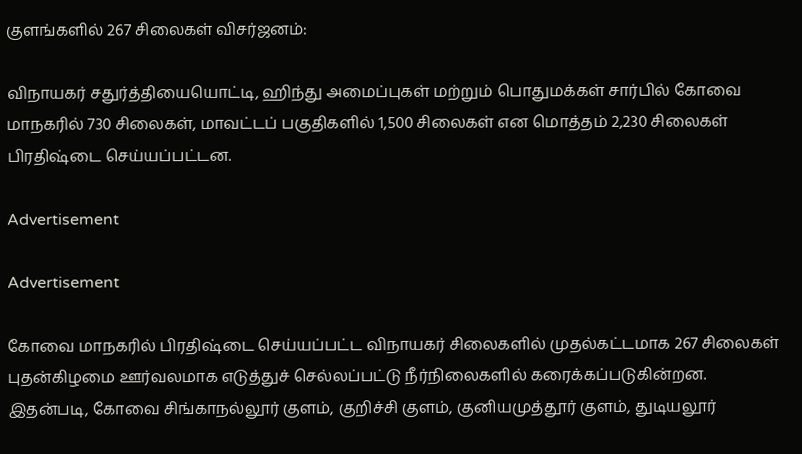குளங்களில் 267 சிலைகள் விசர்ஜனம்:

விநாயகர் சதுர்த்தியையொட்டி, ஹிந்து அமைப்புகள் மற்றும் பொதுமக்கள் சார்பில் கோவை மாநகரில் 730 சிலைகள், மாவட்டப் பகுதிகளில் 1,500 சிலைகள் என மொத்தம் 2,230 சிலைகள் பிரதிஷ்டை செய்யப்பட்டன.

Advertisement

Advertisement

கோவை மாநகரில் பிரதிஷ்டை செய்யப்பட்ட விநாயகர் சிலைகளில் முதல்கட்டமாக 267 சிலைகள் புதன்கிழமை ஊர்வலமாக எடுத்துச் செல்லப்பட்டு நீர்நிலைகளில் கரைக்கப்படுகின்றன. இதன்படி, கோவை சிங்காநல்லூர் குளம், குறிச்சி குளம், குனியமுத்தூர் குளம், துடியலூர்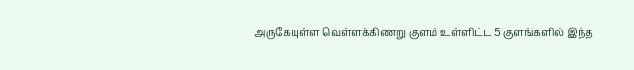அருகேயுள்ள வெள்ளக்கிணறு குளம் உள்ளிட்ட 5 குளங்களில் இந்த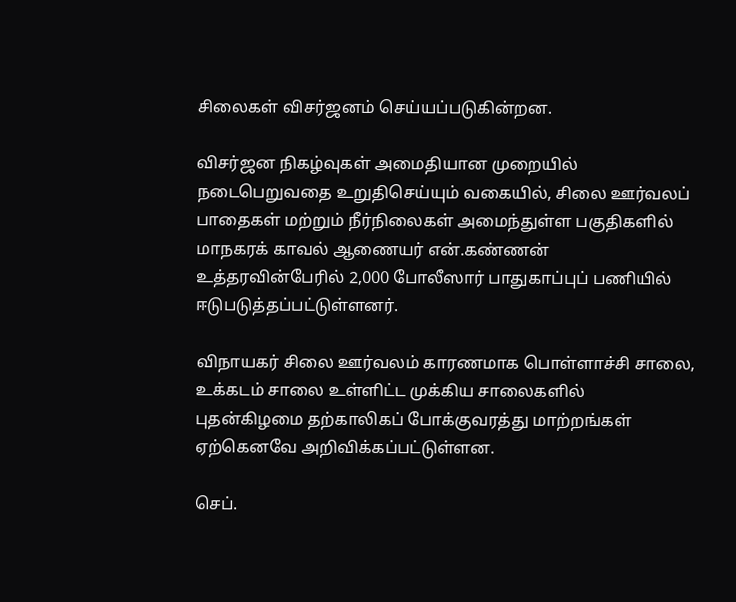சிலைகள் விசர்ஜனம் செய்யப்படுகின்றன.

விசர்ஜன நிகழ்வுகள் அமைதியான முறையில் நடைபெறுவதை உறுதிசெய்யும் வகையில், சிலை ஊர்வலப் பாதைகள் மற்றும் நீர்நிலைகள் அமைந்துள்ள பகுதிகளில் மாநகரக் காவல் ஆணையர் என்.கண்ணன் உத்தரவின்பேரில் 2,000 போலீஸார் பாதுகாப்புப் பணியில் ஈடுபடுத்தப்பட்டுள்ளனர்.

விநாயகர் சிலை ஊர்வலம் காரணமாக பொள்ளாச்சி சாலை, உக்கடம் சாலை உள்ளிட்ட முக்கிய சாலைகளில் புதன்கிழமை தற்காலிகப் போக்குவரத்து மாற்றங்கள் ஏற்கெனவே அறிவிக்கப்பட்டுள்ளன.

செப்.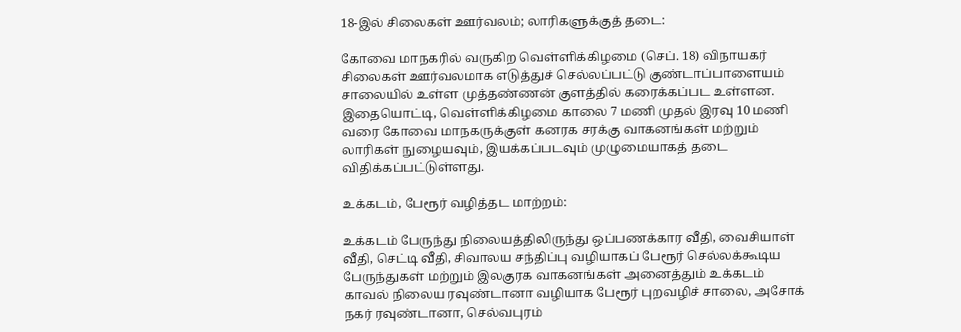18-இல் சிலைகள் ஊர்வலம்; லாரிகளுக்குத் தடை:

கோவை மாநகரில் வருகிற வெள்ளிக்கிழமை (செப். 18) விநாயகர் சிலைகள் ஊர்வலமாக எடுத்துச் செல்லப்பட்டு குண்டாப்பாளையம் சாலையில் உள்ள முத்தண்ணன் குளத்தில் கரைக்கப்பட உள்ளன. இதையொட்டி, வெள்ளிக்கிழமை காலை 7 மணி முதல் இரவு 10 மணி வரை கோவை மாநகருக்குள் கனரக சரக்கு வாகனங்கள் மற்றும் லாரிகள் நுழையவும், இயக்கப்படவும் முழுமையாகத் தடை விதிக்கப்பட்டுள்ளது.

உக்கடம், பேரூர் வழித்தட மாற்றம்:

உக்கடம் பேருந்து நிலையத்திலிருந்து ஒப்பணக்கார வீதி, வைசியாள் வீதி, செட்டி வீதி, சிவாலய சந்திப்பு வழியாகப் பேரூர் செல்லக்கூடிய பேருந்துகள் மற்றும் இலகுரக வாகனங்கள் அனைத்தும் உக்கடம் காவல் நிலைய ரவுண்டானா வழியாக பேரூர் புறவழிச் சாலை, அசோக் நகர் ரவுண்டானா, செல்வபுரம்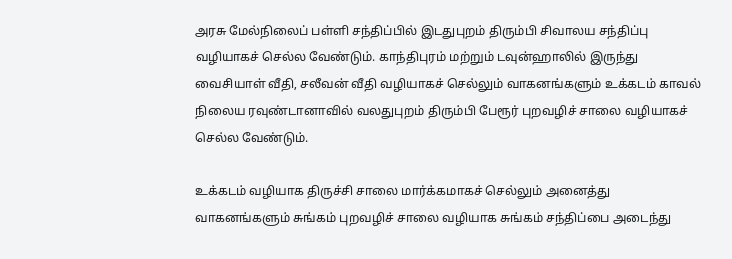அரசு மேல்நிலைப் பள்ளி சந்திப்பில் இடதுபுறம் திரும்பி சிவாலய சந்திப்பு வழியாகச் செல்ல வேண்டும். காந்திபுரம் மற்றும் டவுன்ஹாலில் இருந்து வைசியாள் வீதி, சலீவன் வீதி வழியாகச் செல்லும் வாகனங்களும் உக்கடம் காவல் நிலைய ரவுண்டானாவில் வலதுபுறம் திரும்பி பேரூர் புறவழிச் சாலை வழியாகச் செல்ல வேண்டும்.

உக்கடம் வழியாக திருச்சி சாலை மார்க்கமாகச் செல்லும் அனைத்து வாகனங்களும் சுங்கம் புறவழிச் சாலை வழியாக சுங்கம் சந்திப்பை அடைந்து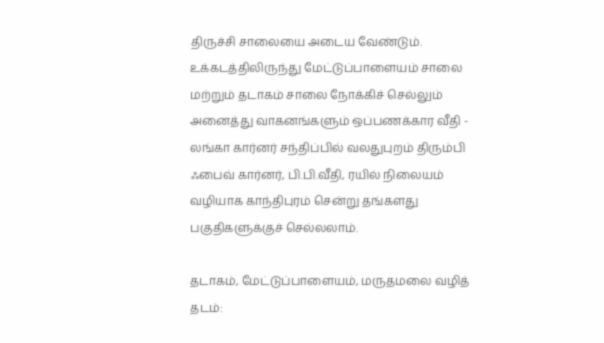திருச்சி சாலையை அடைய வேண்டும். உக்கடத்திலிருந்து மேட்டுப்பாளையம் சாலை மற்றும் தடாகம் சாலை நோக்கிச் செல்லும் அனைத்து வாகனங்களும் ஒப்பணக்கார வீதி - லங்கா கார்னர் சந்திப்பில் வலதுபுறம் திரும்பி ஃபைவ் கார்னர், பி.பி.வீதி, ரயில் நிலையம் வழியாக காந்திபுரம் சென்று தங்களது பகுதிகளுக்குச் செல்லலாம்.

தடாகம், மேட்டுப்பாளையம், மருதமலை வழித் தடம்: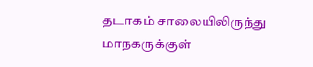தடாகம் சாலையிலிருந்து மாநகருக்குள்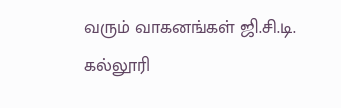வரும் வாகனங்கள் ஜி.சி.டி. கல்லூரி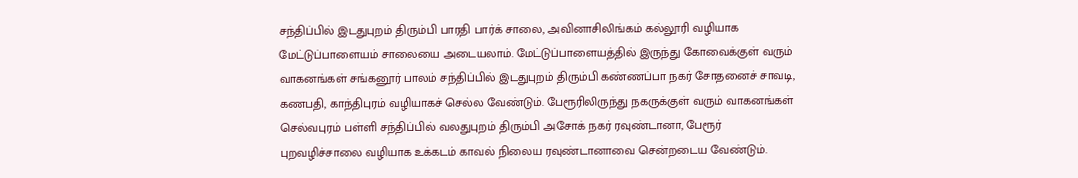சந்திப்பில் இடதுபுறம் திரும்பி பாரதி பார்க் சாலை, அவினாசிலிங்கம் கல்லூரி வழியாக மேட்டுப்பாளையம் சாலையை அடையலாம். மேட்டுப்பாளையத்தில் இருந்து கோவைக்குள் வரும் வாகனங்கள் சங்கனூர் பாலம் சந்திப்பில் இடதுபுறம் திரும்பி கண்ணப்பா நகர் சோதனைச் சாவடி, கணபதி, காந்திபுரம் வழியாகச் செல்ல வேண்டும். பேரூரிலிருந்து நகருக்குள் வரும் வாகனங்கள் செல்வபுரம் பள்ளி சந்திப்பில் வலதுபுறம் திரும்பி அசோக் நகர் ரவுண்டானா, பேரூர் புறவழிச்சாலை வழியாக உக்கடம் காவல் நிலைய ரவுண்டானாவை சென்றடைய வேண்டும்.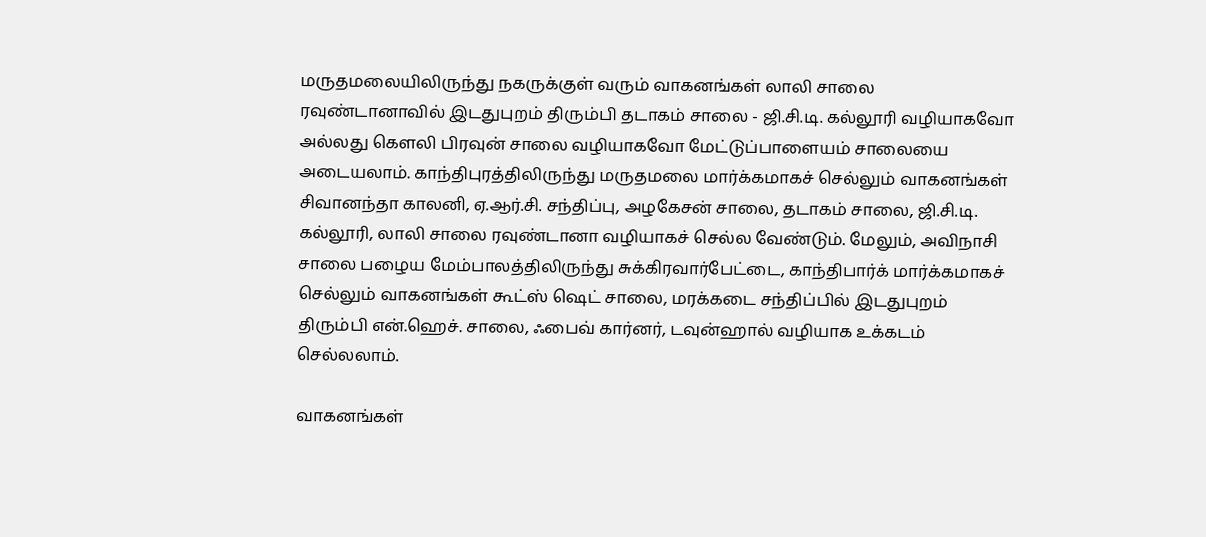மருதமலையிலிருந்து நகருக்குள் வரும் வாகனங்கள் லாலி சாலை ரவுண்டானாவில் இடதுபுறம் திரும்பி தடாகம் சாலை - ஜி.சி.டி. கல்லூரி வழியாகவோ அல்லது கௌலி பிரவுன் சாலை வழியாகவோ மேட்டுப்பாளையம் சாலையை அடையலாம். காந்திபுரத்திலிருந்து மருதமலை மார்க்கமாகச் செல்லும் வாகனங்கள் சிவானந்தா காலனி, ஏ.ஆர்.சி. சந்திப்பு, அழகேசன் சாலை, தடாகம் சாலை, ஜி.சி.டி. கல்லூரி, லாலி சாலை ரவுண்டானா வழியாகச் செல்ல வேண்டும். மேலும், அவிநாசி சாலை பழைய மேம்பாலத்திலிருந்து சுக்கிரவார்பேட்டை, காந்திபார்க் மார்க்கமாகச் செல்லும் வாகனங்கள் கூட்ஸ் ஷெட் சாலை, மரக்கடை சந்திப்பில் இடதுபுறம் திரும்பி என்.ஹெச். சாலை, ஃபைவ் கார்னர், டவுன்ஹால் வழியாக உக்கடம் செல்லலாம்.

வாகனங்கள்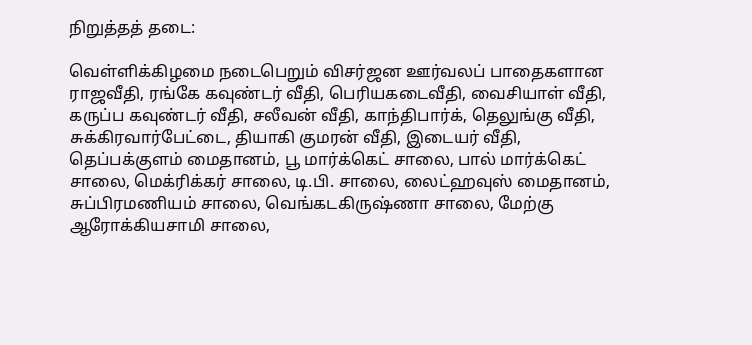நிறுத்தத் தடை:

வெள்ளிக்கிழமை நடைபெறும் விசர்ஜன ஊர்வலப் பாதைகளான ராஜவீதி, ரங்கே கவுண்டர் வீதி, பெரியகடைவீதி, வைசியாள் வீதி, கருப்ப கவுண்டர் வீதி, சலீவன் வீதி, காந்திபார்க், தெலுங்கு வீதி, சுக்கிரவார்பேட்டை, தியாகி குமரன் வீதி, இடையர் வீதி, தெப்பக்குளம் மைதானம், பூ மார்க்கெட் சாலை, பால் மார்க்கெட் சாலை, மெக்ரிக்கர் சாலை, டி.பி. சாலை, லைட்ஹவுஸ் மைதானம், சுப்பிரமணியம் சாலை, வெங்கடகிருஷ்ணா சாலை, மேற்கு ஆரோக்கியசாமி சாலை,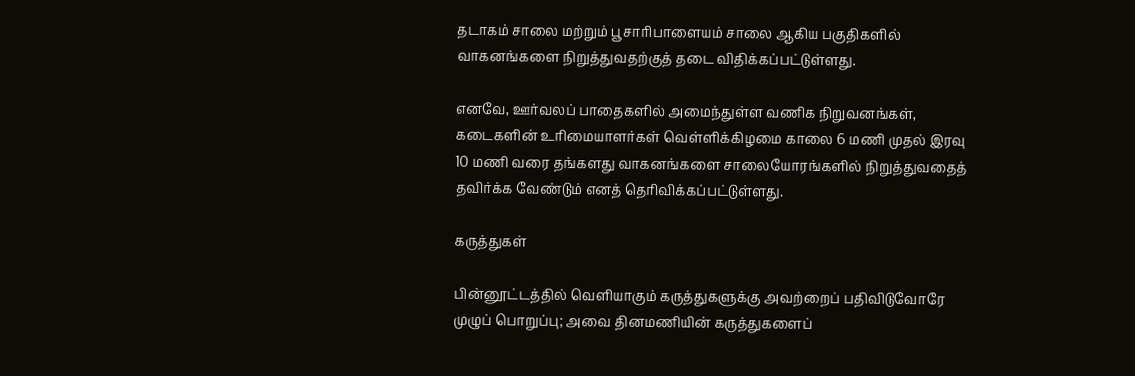தடாகம் சாலை மற்றும் பூசாரிபாளையம் சாலை ஆகிய பகுதிகளில் வாகனங்களை நிறுத்துவதற்குத் தடை விதிக்கப்பட்டுள்ளது.

எனவே, ஊர்வலப் பாதைகளில் அமைந்துள்ள வணிக நிறுவனங்கள், கடைகளின் உரிமையாளர்கள் வெள்ளிக்கிழமை காலை 6 மணி முதல் இரவு 10 மணி வரை தங்களது வாகனங்களை சாலையோரங்களில் நிறுத்துவதைத் தவிர்க்க வேண்டும் எனத் தெரிவிக்கப்பட்டுள்ளது.

கருத்துகள்

பின்னூட்டத்தில் வெளியாகும் கருத்துகளுக்கு அவற்றைப் பதிவிடுவோரே முழுப் பொறுப்பு; அவை தினமணியின் கருத்துகளைப்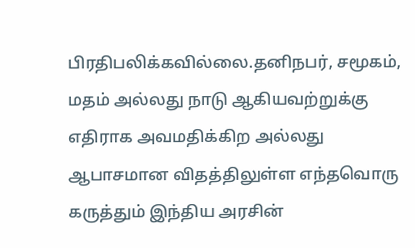பிரதிபலிக்கவில்லை.தனிநபர், சமூகம், மதம் அல்லது நாடு ஆகியவற்றுக்கு எதிராக அவமதிக்கிற அல்லது ஆபாசமான விதத்திலுள்ள எந்தவொரு கருத்தும் இந்திய அரசின்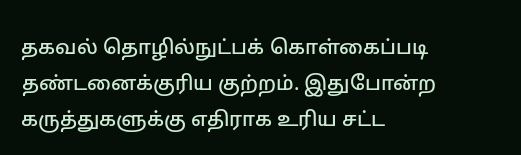தகவல் தொழில்நுட்பக் கொள்கைப்படி தண்டனைக்குரிய குற்றம். இதுபோன்ற கருத்துகளுக்கு எதிராக உரிய சட்ட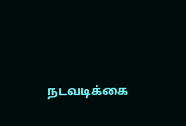நடவடிக்கை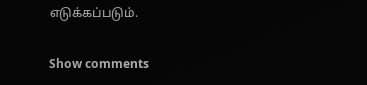எடுக்கப்படும்.

Show comments